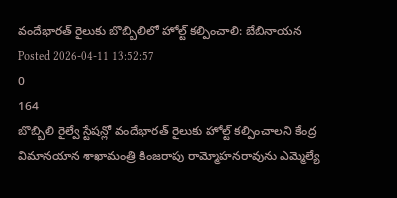వందేభారత్ రైలుకు బొబ్బిలిలో హోల్ట్ కల్పించాలి: బేబినాయన
Posted 2026-04-11 13:52:57
0
164
బొబ్బిలి రైల్వే స్టేషన్లో వందేభారత్ రైలుకు హోల్ట్ కల్పించాలని కేంద్ర విమానయాన శాఖామంత్రి కింజరాపు రామ్మోహనరావును ఎమ్మెల్యే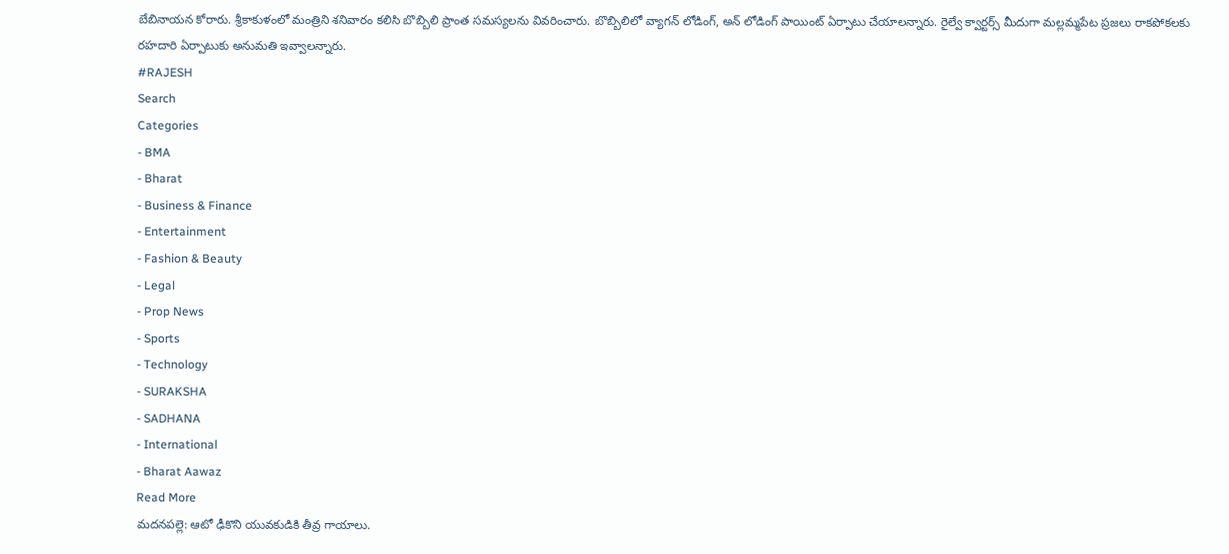బేబినాయన కోరారు. శ్రీకాకుళంలో మంత్రిని శనివారం కలిసి బొబ్బిలి ప్రాంత సమస్యలను వివరించారు. బొబ్బిలిలో వ్యాగన్ లోడింగ్, అన్ లోడింగ్ పాయింట్ ఏర్పాటు చేయాలన్నారు. రైల్వే క్వార్టర్స్ మీదుగా మల్లమ్మపేట ప్రజలు రాకపోకలకు రహదారి ఏర్పాటుకు అనుమతి ఇవ్వాలన్నారు.
#RAJESH
Search
Categories
- BMA
- Bharat
- Business & Finance
- Entertainment
- Fashion & Beauty
- Legal
- Prop News
- Sports
- Technology
- SURAKSHA
- SADHANA
- International
- Bharat Aawaz
Read More
మదనపల్లె: ఆటో ఢీకొని యువకుడికి తీవ్ర గాయాలు.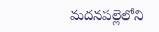మదనపల్లెలోని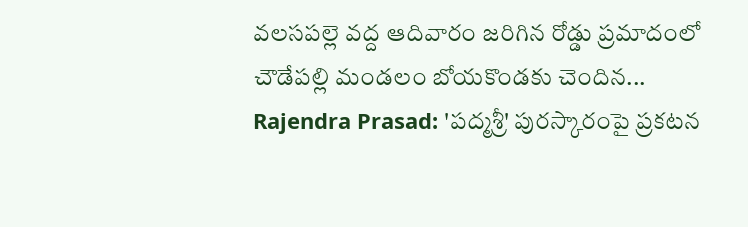వలసపల్లె వద్ద ఆదివారం జరిగిన రోడ్డు ప్రమాదంలో చౌడేపల్లి మండలం బోయకొండకు చెందిన...
Rajendra Prasad: 'పద్మశ్రీ' పురస్కారంపై ప్రకటన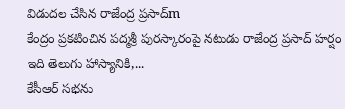విడుదల చేసిన రాజేంద్ర ప్రసాద్m
కేంద్రం ప్రకటించిన పద్మశ్రీ పురస్కారంపై నటుడు రాజేంద్ర ప్రసాద్ హర్షం
ఇది తెలుగు హాస్యానికి,...
కేసీఆర్ సభను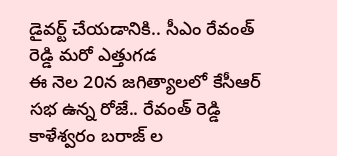డైవర్ట్ చేయడానికి.. సీఎం రేవంత్ రెడ్డి మరో ఎత్తుగడ
ఈ నెల 20న జగిత్యాలలో కేసీఆర్ సభ ఉన్న రోజే.. రేవంత్ రెడ్డి కాళేశ్వరం బరాజ్ ల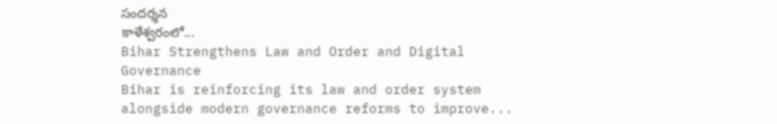సందర్శన
కాళేశ్వరంలో...
Bihar Strengthens Law and Order and Digital Governance
Bihar is reinforcing its law and order system alongside modern governance reforms to improve...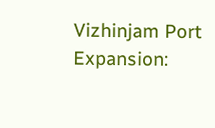Vizhinjam Port Expansion: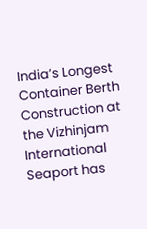India’s Longest Container Berth
Construction at the Vizhinjam International Seaport has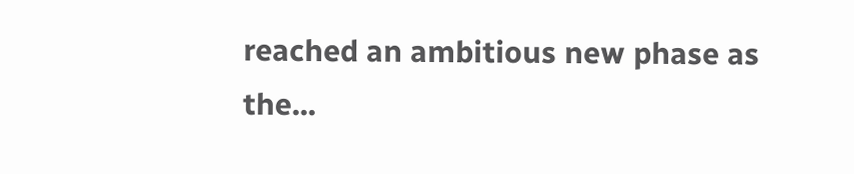reached an ambitious new phase as the...